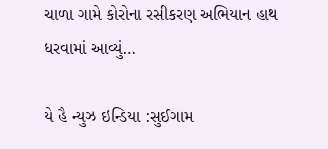ચાળા ગામે કોરોના રસીકરણ અભિયાન હાથ ધરવામાં આવ્યું…

યે હૈ ન્યુઝ ઇન્ડિયા :સુઈગામ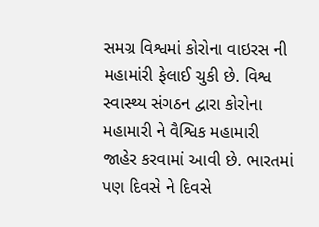સમગ્ર વિશ્વમાં કોરોના વાઇરસ ની મહામાંરી ફેલાઈ ચુકી છે. વિશ્વ સ્વાસ્થ્ય સંગઠન દ્વારા કોરોના મહામારી ને વૈશ્વિક મહામારી જાહેર કરવામાં આવી છે. ભારતમાં પણ દિવસે ને દિવસે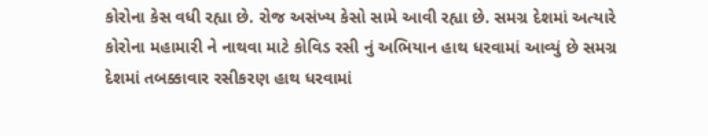કોરોના કેસ વધી રહ્યા છે. રોજ અસંખ્ય કેસો સામે આવી રહ્યા છે. સમગ્ર દેશમાં અત્યારે કોરોના મહામારી ને નાથવા માટે કોવિડ રસી નું અભિયાન હાથ ધરવામાં આવ્યું છે સમગ્ર દેશમાં તબક્કાવાર રસીકરણ હાથ ધરવામાં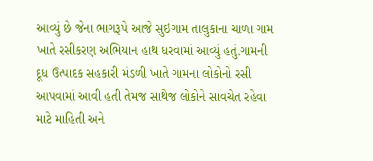આવ્યું છે જેના ભાગરૂપે આજે સુઇગામ તાલુકાના ચાળા ગામ ખાતે રસીકરણ અભિયાન હાથ ધરવામાં આવ્યું હતું.ગામની દૂધ ઉત્પાદક સહકારી મંડળી ખાતે ગામના લોકોનો રસી આપવામાં આવી હતી તેમજ સાથેજ લોકોને સાવચેત રહેવા માટે માહિતી અને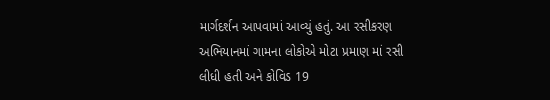માર્ગદર્શન આપવામાં આવ્યું હતું. આ રસીકરણ અભિયાનમાં ગામના લોકોએ મોટા પ્રમાણ માં રસી લીધી હતી અને કોવિડ 19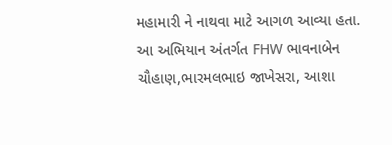મહામારી ને નાથવા માટે આગળ આવ્યા હતા. આ અભિયાન અંતર્ગત FHW ભાવનાબેન ચૌહાણ,ભારમલભાઇ જાખેસરા, આશા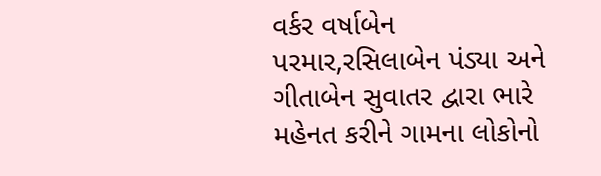વર્કર વર્ષાબેન પરમાર,રસિલાબેન પંડ્યા અને ગીતાબેન સુવાતર દ્વારા ભારે મહેનત કરીને ગામના લોકોનો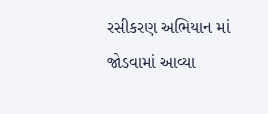રસીકરણ અભિયાન માં જોડવામાં આવ્યા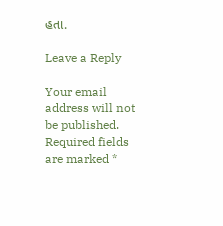હતા.

Leave a Reply

Your email address will not be published. Required fields are marked *